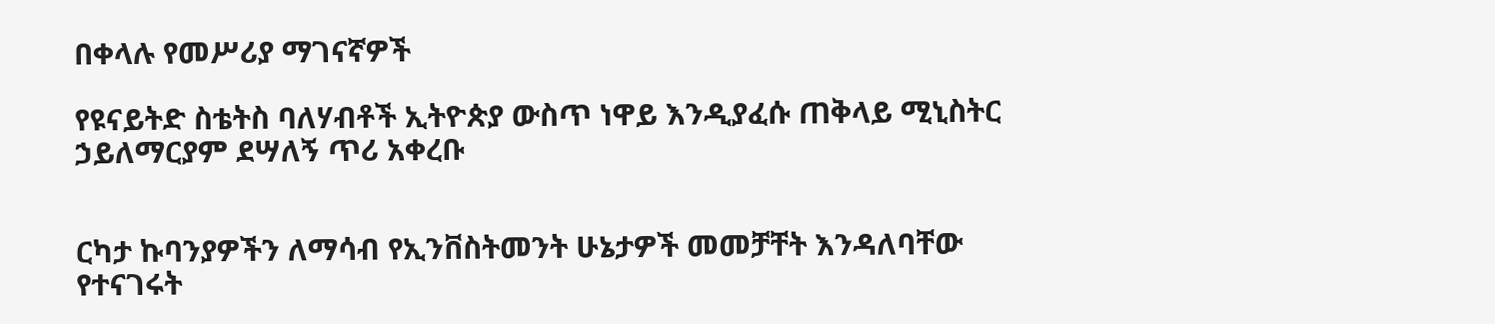በቀላሉ የመሥሪያ ማገናኛዎች

የዩናይትድ ስቴትስ ባለሃብቶች ኢትዮጵያ ውስጥ ነዋይ እንዲያፈሱ ጠቅላይ ሚኒስትር ኃይለማርያም ደሣለኝ ጥሪ አቀረቡ


ርካታ ኩባንያዎችን ለማሳብ የኢንቨስትመንት ሁኔታዎች መመቻቸት እንዳለባቸው የተናገሩት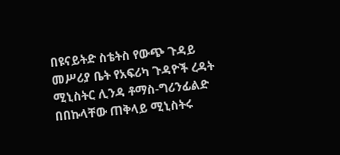በዩናይትድ ስቴትስ የውጭ ጉዳይ መሥሪያ ቤት የአፍሪካ ጉዳዮች ረዳት ሚኒስትር ሊንዳ ቶማስ-ግሪንፊልድ በበኩላቸው ጠቅላይ ሚኒስትሩ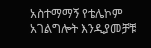አስተማማኝ የቴሌኮም አገልግሎት እንዲያመቻቹ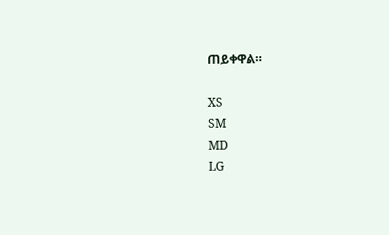ጠይቀዋል።

XS
SM
MD
LG